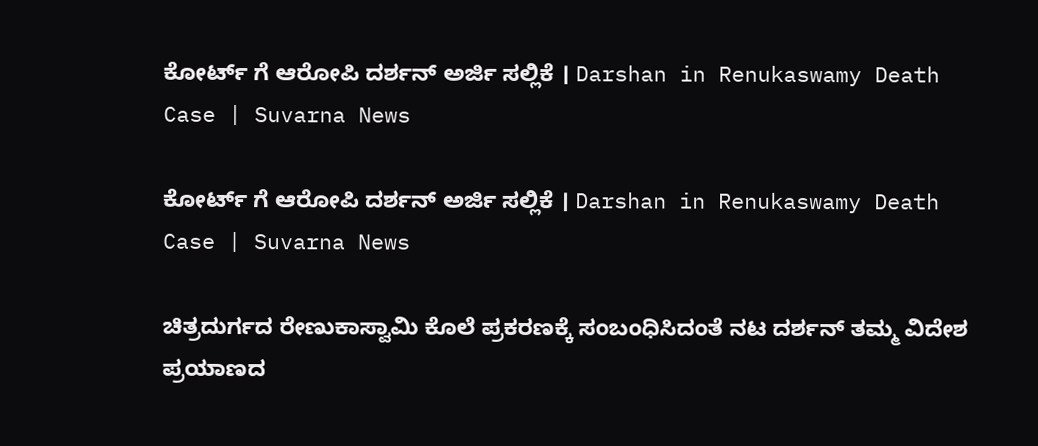ಕೋರ್ಟ್ ಗೆ ಆರೋಪಿ ದರ್ಶನ್ ಅರ್ಜಿ ಸಲ್ಲಿಕೆ । Darshan in Renukaswamy Death Case | Suvarna News

ಕೋರ್ಟ್ ಗೆ ಆರೋಪಿ ದರ್ಶನ್ ಅರ್ಜಿ ಸಲ್ಲಿಕೆ । Darshan in Renukaswamy Death Case | Suvarna News

ಚಿತ್ರದುರ್ಗದ ರೇಣುಕಾಸ್ವಾಮಿ ಕೊಲೆ ಪ್ರಕರಣಕ್ಕೆ ಸಂಬಂಧಿಸಿದಂತೆ ನಟ ದರ್ಶನ್ ತಮ್ಮ ವಿದೇಶ ಪ್ರಯಾಣದ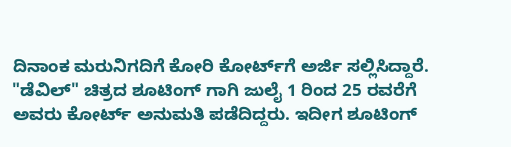ದಿನಾಂಕ ಮರುನಿಗದಿಗೆ ಕೋರಿ ಕೋರ್ಟ್‌ಗೆ ಅರ್ಜಿ ಸಲ್ಲಿಸಿದ್ದಾರೆ. "ಡೆವಿಲ್" ಚಿತ್ರದ ಶೂಟಿಂಗ್ ಗಾಗಿ ಜುಲೈ 1 ರಿಂದ 25 ರವರೆಗೆ ಅವರು ಕೋರ್ಟ್ ಅನುಮತಿ ಪಡೆದಿದ್ದರು. ಇದೀಗ ಶೂಟಿಂಗ್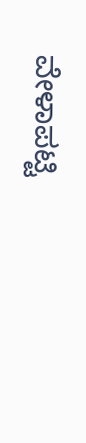ವೇಳಾಪಟ್ಟಿ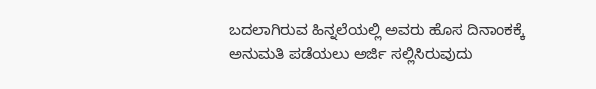ಬದಲಾಗಿರುವ ಹಿನ್ನಲೆಯಲ್ಲಿ ಅವರು ಹೊಸ ದಿನಾಂಕಕ್ಕೆ ಅನುಮತಿ ಪಡೆಯಲು ಅರ್ಜಿ ಸಲ್ಲಿಸಿರುವುದು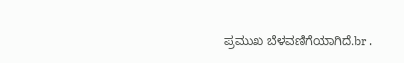ಪ್ರಮುಖ ಬೆಳವಣಿಗೆಯಾಗಿದೆ.br .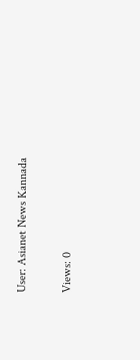User: Asianet News Kannada

Views: 0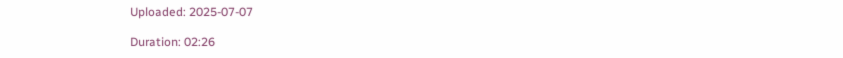Uploaded: 2025-07-07

Duration: 02:26